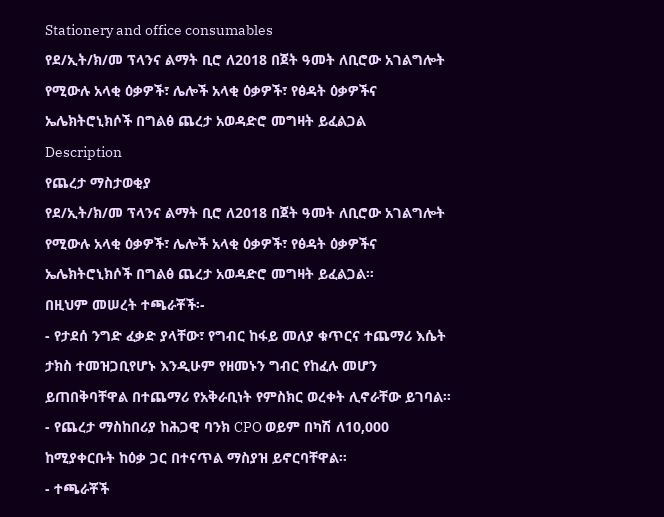Stationery and office consumables
የደ/ኢት/ክ/መ ፕላንና ልማት ቢሮ ለ2018 በጀት ዓመት ለቢሮው አገልግሎት የሚውሉ አላቂ ዕቃዎች፣ ሌሎች አላቂ ዕቃዎች፣ የፅዳት ዕቃዎችና ኤሌክትሮኒክሶች በግልፅ ጨረታ አወዳድሮ መግዛት ይፈልጋል
Description
የጨረታ ማስታወቂያ
የደ/ኢት/ክ/መ ፕላንና ልማት ቢሮ ለ2018 በጀት ዓመት ለቢሮው አገልግሎት የሚውሉ አላቂ ዕቃዎች፣ ሌሎች አላቂ ዕቃዎች፣ የፅዳት ዕቃዎችና ኤሌክትሮኒክሶች በግልፅ ጨረታ አወዳድሮ መግዛት ይፈልጋል።
በዚህም መሠረት ተጫራቾች፡-
- የታደሰ ንግድ ፈቃድ ያላቸው፣ የግብር ከፋይ መለያ ቁጥርና ተጨማሪ እሴት ታክስ ተመዝጋቢየሆኑ እንዲሁም የዘመኑን ግብር የከፈሉ መሆን ይጠበቅባቸዋል በተጨማሪ የአቅራቢነት የምስክር ወረቀት ሊኖራቸው ይገባል።
- የጨረታ ማስከበሪያ ከሕጋዊ ባንክ CPO ወይም በካሽ ለ10,000 ከሚያቀርቡት ከዕቃ ጋር በተናጥል ማስያዝ ይኖርባቸዋል።
- ተጫራቾች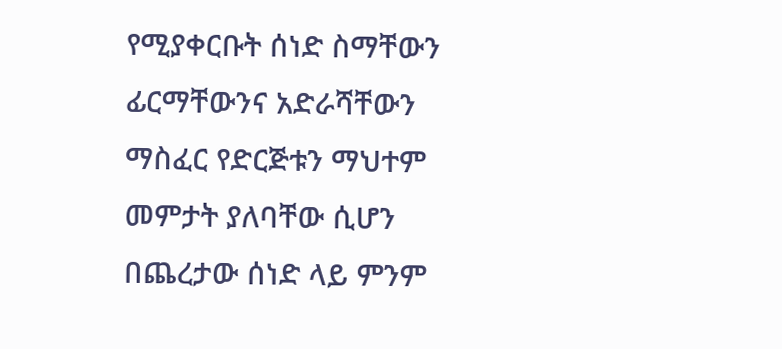የሚያቀርቡት ሰነድ ስማቸውን ፊርማቸውንና አድራሻቸውን ማስፈር የድርጅቱን ማህተም መምታት ያለባቸው ሲሆን በጨረታው ሰነድ ላይ ምንም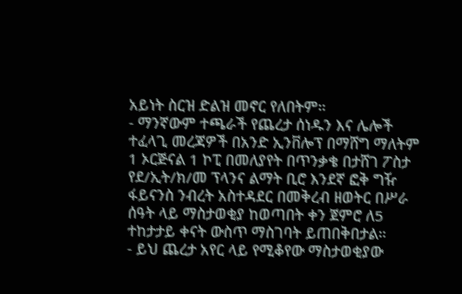አይነት ስርዝ ድልዝ መኖር የለበትም።
- ማንኛውም ተጫራች የጨረታ ሰነዱን እና ሌሎች ተፈላጊ መረጃዎች በአንድ ኢንቨሎፕ በማሸግ ማለትም 1 ኦርጅናል 1 ኮፒ በመለያየት በጥንቃቄ በታሸገ ፖስታ የደ/ኢት/ክ/መ ፕላንና ልማት ቢሮ እንደኛ ፎቅ ግዥ ፋይናንስ ንብረት አስተዳደር በመቅረብ ዘወትር በሥራ ሰዓት ላይ ማስታወቂያ ከወጣበት ቀን ጀምሮ ለ5 ተከታታይ ቀናት ውስጥ ማስገባት ይጠበቅበታል።
- ይህ ጨረታ አየር ላይ የሚቆየው ማስታወቂያው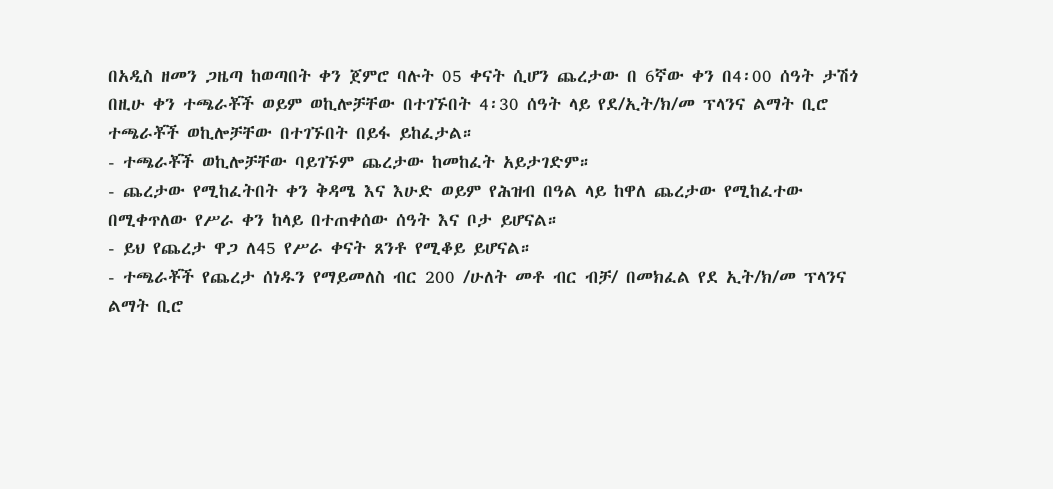በአዲስ ዘመን ጋዜጣ ከወጣበት ቀን ጀምሮ ባሉት 05 ቀናት ሲሆን ጨረታው በ 6ኛው ቀን በ4፡00 ሰዓት ታሽጎ በዚሁ ቀን ተጫራቾች ወይም ወኪሎቻቸው በተገኙበት 4፡30 ሰዓት ላይ የደ/ኢት/ክ/መ ፕላንና ልማት ቢሮ ተጫራቾች ወኪሎቻቸው በተገኙበት በይፋ ይከፈታል።
- ተጫራቾች ወኪሎቻቸው ባይገኙም ጨረታው ከመከፈት አይታገድም።
- ጨረታው የሚከፈትበት ቀን ቅዳሜ እና እሁድ ወይም የሕዝብ በዓል ላይ ከዋለ ጨረታው የሚከፈተው በሚቀጥለው የሥራ ቀን ከላይ በተጠቀሰው ሰዓት እና ቦታ ይሆናል።
- ይህ የጨረታ ዋጋ ለ45 የሥራ ቀናት ጸንቶ የሚቆይ ይሆናል።
- ተጫራቾች የጨረታ ሰነዱን የማይመለስ ብር 200 /ሁለት መቶ ብር ብቻ/ በመክፈል የደ ኢት/ክ/መ ፕላንና ልማት ቢሮ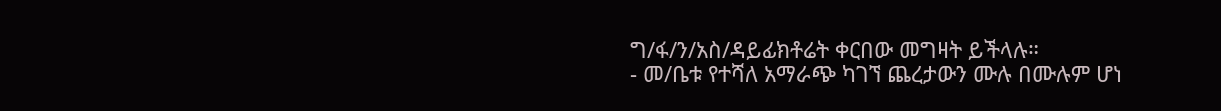ግ/ፋ/ን/አስ/ዳይፊክቶሬት ቀርበው መግዛት ይችላሉ።
- መ/ቤቱ የተሻለ አማራጭ ካገኘ ጨረታውን ሙሉ በሙሉም ሆነ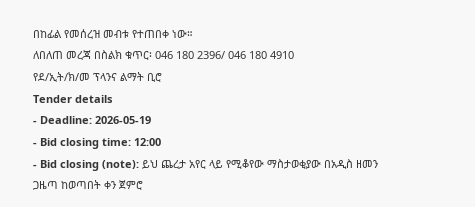በከፊል የመሰረዝ መብቱ የተጠበቀ ነው።
ለበለጠ መረጃ በስልክ ቁጥር፡ 046 180 2396/ 046 180 4910
የደ/ኢት/ክ/መ ፕላንና ልማት ቢሮ
Tender details
- Deadline: 2026-05-19
- Bid closing time: 12:00
- Bid closing (note): ይህ ጨረታ አየር ላይ የሚቆየው ማስታወቂያው በአዲስ ዘመን ጋዜጣ ከወጣበት ቀን ጀምሮ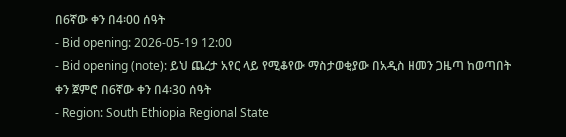በ6ኛው ቀን በ4፡00 ሰዓት
- Bid opening: 2026-05-19 12:00
- Bid opening (note): ይህ ጨረታ አየር ላይ የሚቆየው ማስታወቂያው በአዲስ ዘመን ጋዜጣ ከወጣበት ቀን ጀምሮ በ6ኛው ቀን በ4፡30 ሰዓት
- Region: South Ethiopia Regional State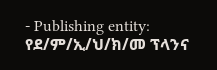- Publishing entity: የደ/ም/ኢ/ህ/ክ/መ ፕላንና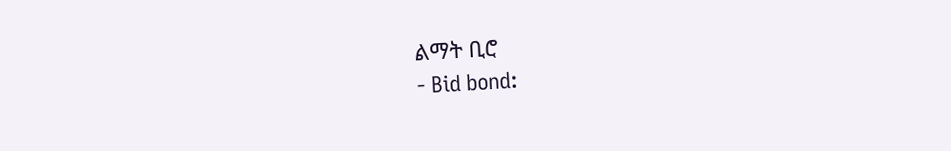ልማት ቢሮ
- Bid bond: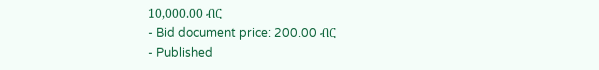10,000.00 ብር
- Bid document price: 200.00 ብር
- Published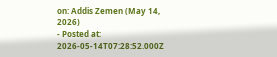on: Addis Zemen (May 14, 2026)
- Posted at: 2026-05-14T07:28:52.000Z